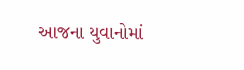આજના યુવાનોમાં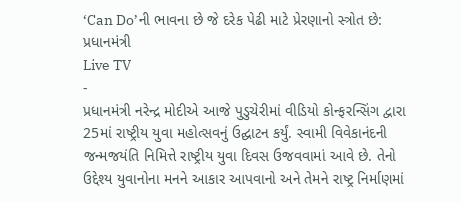‘Can Do’ની ભાવના છે જે દરેક પેઢી માટે પ્રેરણાનો સ્ત્રોત છે: પ્રધાનમંત્રી
Live TV
-
પ્રધાનમંત્રી નરેન્દ્ર મોદીએ આજે પુડુચેરીમાં વીડિયો કોન્ફરન્સિંગ દ્વારા 25માં રાષ્ટ્રીય યુવા મહોત્સવનું ઉદ્ઘાટન કર્યું. સ્વામી વિવેકાનંદની જન્મજયંતિ નિમિત્તે રાષ્ટ્રીય યુવા દિવસ ઉજવવામાં આવે છે. તેનો ઉદ્દેશ્ય યુવાનોના મનને આકાર આપવાનો અને તેમને રાષ્ટ્ર નિર્માણમાં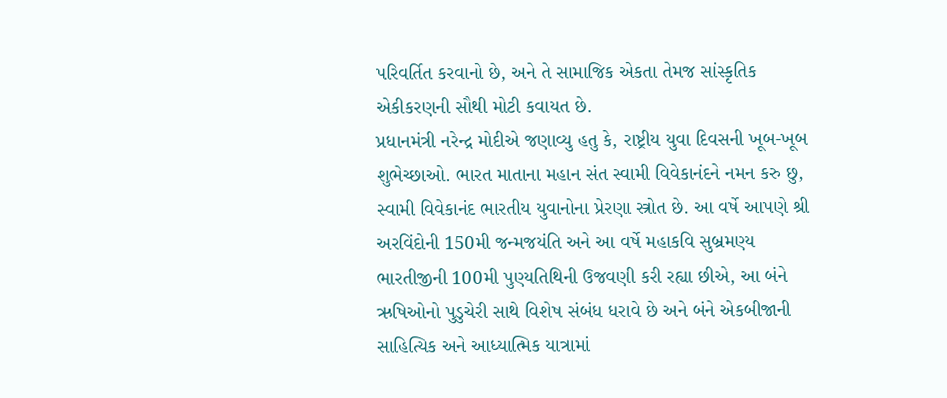પરિવર્તિત કરવાનો છે, અને તે સામાજિક એકતા તેમજ સાંસ્કૃતિક એકીકરણની સૌથી મોટી કવાયત છે.
પ્રધાનમંત્રી નરેન્દ્ર મોદીએ જણાવ્યુ હતુ કે, રાષ્ટ્રીય યુવા દિવસની ખૂબ-ખૂબ શુભેચ્છાઓ. ભારત માતાના મહાન સંત સ્વામી વિવેકાનંદને નમન કરુ છુ, સ્વામી વિવેકાનંદ ભારતીય યુવાનોના પ્રેરણા સ્ત્રોત છે. આ વર્ષે આપણે શ્રી અરવિંદોની 150મી જન્મજયંતિ અને આ વર્ષે મહાકવિ સુબ્રમણ્ય ભારતીજીની 100મી પુણ્યતિથિની ઉજવણી કરી રહ્યા છીએ, આ બંને ઋષિઓનો પુડુચેરી સાથે વિશેષ સંબંધ ધરાવે છે અને બંને એકબીજાની સાહિત્યિક અને આધ્યાત્મિક યાત્રામાં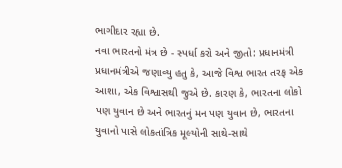ભાગીદાર રહ્યા છે.
નવા ભારતનો મંત્ર છે - સ્પર્ધા કરો અને જીતો: પ્રધાનમંત્રી
પ્રધાનમંત્રીએ જણાવ્યુ હતુ કે, આજે વિશ્વ ભારત તરફ એક આશા, એક વિશ્વાસથી જુએ છે. કારણ કે, ભારતના લોકો પણ યુવાન છે અને ભારતનું મન પણ યુવાન છે, ભારતના યુવાનો પાસે લોકતાંત્રિક મૂલ્યોની સાથે-સાથે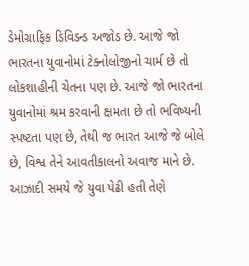ડેમોગ્રાફિક ડિવિડન્ડ અજોડ છે. આજે જો ભારતના યુવાનોમાં ટેક્નોલોજીનો ચાર્મ છે તો લોકશાહીની ચેતના પણ છે. આજે જો ભારતના યુવાનોમાં શ્રમ કરવાની ક્ષમતા છે તો ભવિષ્યની સ્પષ્ટતા પણ છે, તેથી જ ભારત આજે જે બોલે છે, વિશ્વ તેને આવતીકાલનો અવાજ માને છે. આઝાદી સમયે જે યુવા પેઢી હતી તેણે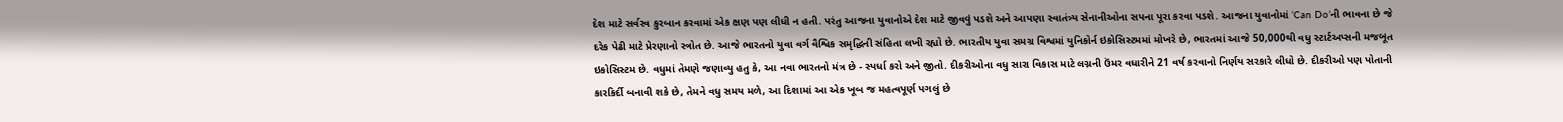દેશ માટે સર્વસ્વ કુરબાન કરવામાં એક ક્ષણ પણ લીધી ન હતી. પરંતુ આજના યુવાનોએ દેશ માટે જીવવું પડશે અને આપણા સ્વાતંત્ર્ય સેનાનીઓના સપના પૂરા કરવા પડશે. આજના યુવાનોમાં ‘Can Do’ની ભાવના છે જે દરેક પેઢી માટે પ્રેરણાનો સ્ત્રોત છે. આજે ભારતનો યુવા વર્ગ વૈશ્વિક સમૃદ્ધિની સંહિતા લખી રહ્યો છે. ભારતીય યુવા સમગ્ર વિશ્વમાં યુનિકોર્ન ઇકોસિસ્ટમમાં મોખરે છે, ભારતમાં આજે 50,000થી વધુ સ્ટાર્ટઅપ્સની મજબૂત ઇકોસિસ્ટમ છે. વધુમાં તેમણે જણાવ્યુ હતુ કે, આ નવા ભારતનો મંત્ર છે - સ્પર્ધા કરો અને જીતો. દીકરીઓના વધુ સારા વિકાસ માટે લગ્નની ઉંમર વધારીને 21 વર્ષ કરવાનો નિર્ણય સરકારે લીધો છે. દીકરીઓ પણ પોતાની કારકિર્દી બનાવી શકે છે, તેમને વધુ સમય મળે, આ દિશામાં આ એક ખૂબ જ મહત્વપૂર્ણ પગલું છે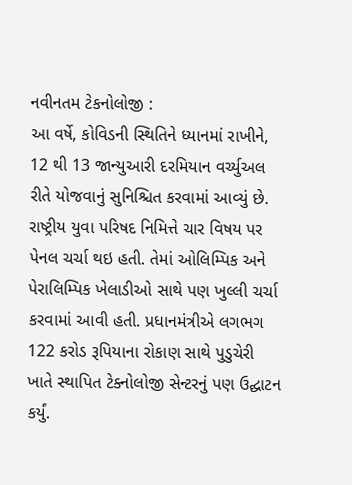નવીનતમ ટેકનોલોજી :
આ વર્ષે, કોવિડની સ્થિતિને ધ્યાનમાં રાખીને, 12 થી 13 જાન્યુઆરી દરમિયાન વર્ચ્યુઅલ રીતે યોજવાનું સુનિશ્ચિત કરવામાં આવ્યું છે. રાષ્ટ્રીય યુવા પરિષદ નિમિત્તે ચાર વિષય પર પેનલ ચર્ચા થઇ હતી. તેમાં ઓલિમ્પિક અને પેરાલિમ્પિક ખેલાડીઓ સાથે પણ ખુલ્લી ચર્ચા કરવામાં આવી હતી. પ્રધાનમંત્રીએ લગભગ 122 કરોડ રૂપિયાના રોકાણ સાથે પુડુચેરી ખાતે સ્થાપિત ટેક્નોલોજી સેન્ટરનું પણ ઉદ્ઘાટન કર્યું.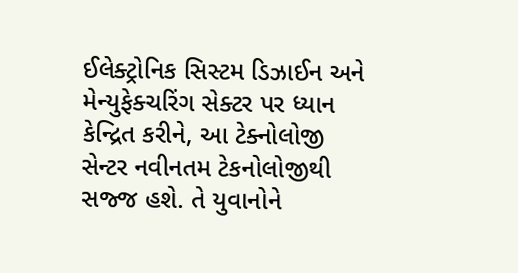ઈલેક્ટ્રોનિક સિસ્ટમ ડિઝાઈન અને મેન્યુફેક્ચરિંગ સેક્ટર પર ધ્યાન કેન્દ્રિત કરીને, આ ટેક્નોલોજી સેન્ટર નવીનતમ ટેકનોલોજીથી સજ્જ હશે. તે યુવાનોને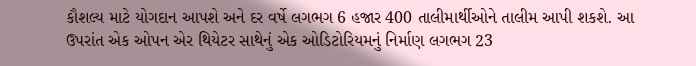કૌશલ્ય માટે યોગદાન આપશે અને દર વર્ષે લગભગ 6 હજાર 400 તાલીમાર્થીઓને તાલીમ આપી શકશે. આ ઉપરાંત એક ઓપન એર થિયેટર સાથેનું એક ઓડિટોરિયમનું નિર્માણ લગભગ 23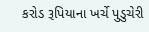કરોડ રૂપિયાના ખર્ચે પુડુચેરી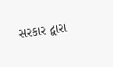સરકાર દ્વારા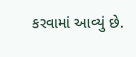કરવામાં આવ્યું છે.